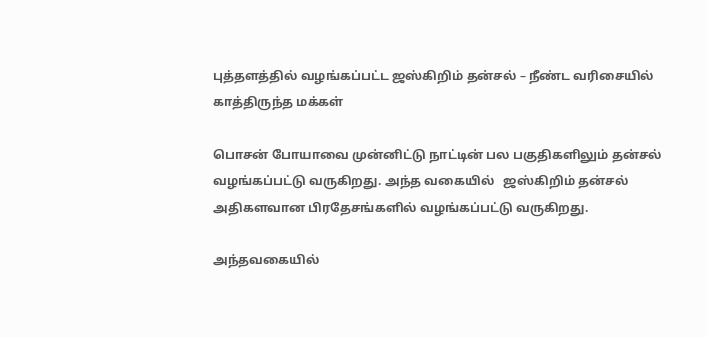புத்தளத்தில் வழங்கப்பட்ட ஜஸ்கிறிம் தன்சல் – நீண்ட வரிசையில் காத்திருந்த மக்கள்

பொசன் போயாவை முன்னிட்டு நாட்டின் பல பகுதிகளிலும் தன்சல் வழங்கப்பட்டு வருகிறது. அந்த வகையில்   ஜஸ்கிறிம் தன்சல் அதிகளவான பிரதேசங்களில் வழங்கப்பட்டு வருகிறது.

அந்தவகையில்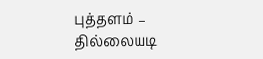புத்தளம் – தில்லையடி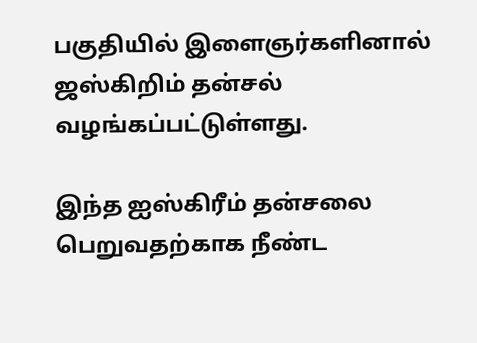பகுதியில் இளைஞர்களினால்   ஜஸ்கிறிம் தன்சல் வழங்கப்பட்டுள்ளது.

இந்த ஐஸ்கிரீம் தன்சலை பெறுவதற்காக நீண்ட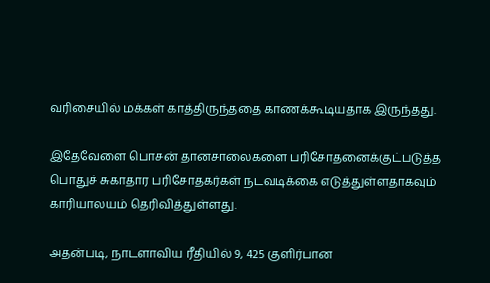வரிசையில் மக்கள் காத்திருந்ததை காணக்கூடியதாக இருந்தது.

இதேவேளை பொசன் தானசாலைகளை பரிசோதனைக்குட்படுத்த பொதுச் சுகாதார பரிசோதகர்கள் நடவடிக்கை எடுத்துள்ளதாகவும் காரியாலயம் தெரிவித்துள்ளது.

அதன்படி, நாடளாவிய ரீதியில் 9, 425 குளிர்பான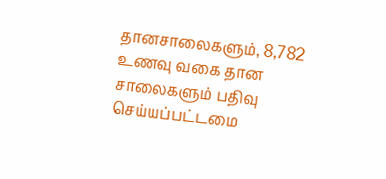தானசாலைகளும், 8,782 உணவு வகை தான சாலைகளும் பதிவு செய்யப்பட்டமை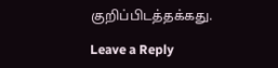குறிப்பிடத்தக்கது.

Leave a Reply